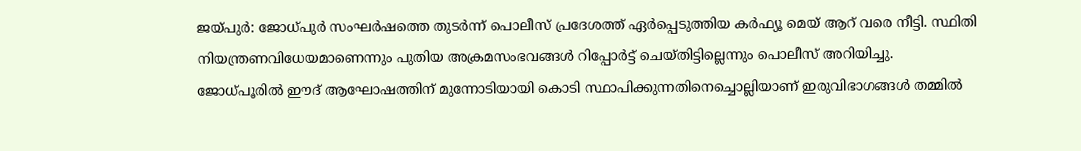ജയ്പുർ: ജോധ്പുർ സംഘർഷത്തെ തുടർന്ന് പൊലീസ് പ്രദേശത്ത് ഏർപ്പെടുത്തിയ കർഫ്യൂ മെയ് ആറ് വരെ നീട്ടി. സ്ഥിതി നിയന്ത്രണവിധേയമാണെന്നും പുതിയ അക്രമസംഭവങ്ങൾ റിപ്പോർട്ട് ചെയ്തിട്ടില്ലെന്നും പൊലീസ് അറിയിച്ചു.
ജോധ്പൂരിൽ ഈദ് ആഘോഷത്തിന് മുന്നോടിയായി കൊടി സ്ഥാപിക്കുന്നതിനെച്ചൊല്ലിയാണ് ഇരുവിഭാഗങ്ങൾ തമ്മിൽ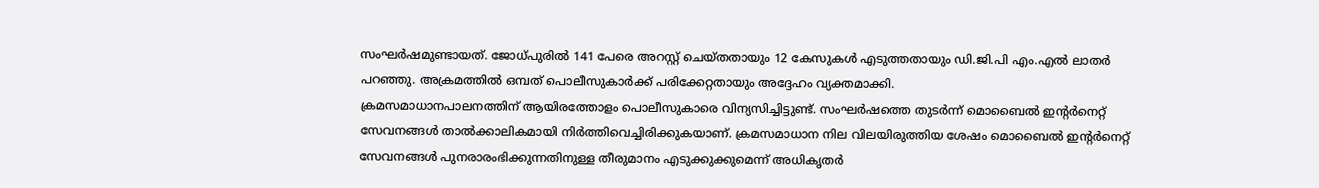സംഘർഷമുണ്ടായത്. ജോധ്പുരിൽ 141 പേരെ അറസ്റ്റ് ചെയ്തതായും 12 കേസുകൾ എടുത്തതായും ഡി.ജി.പി എം.എൽ ലാതർ പറഞ്ഞു. അക്രമത്തിൽ ഒമ്പത് പൊലീസുകാർക്ക് പരിക്കേറ്റതായും അദ്ദേഹം വ്യക്തമാക്കി.
ക്രമസമാധാനപാലനത്തിന് ആയിരത്തോളം പൊലീസുകാരെ വിന്യസിച്ചിട്ടുണ്ട്. സംഘർഷത്തെ തുടർന്ന് മൊബൈൽ ഇന്റർനെറ്റ് സേവനങ്ങൾ താൽക്കാലികമായി നിർത്തിവെച്ചിരിക്കുകയാണ്. ക്രമസമാധാന നില വിലയിരുത്തിയ ശേഷം മൊബൈൽ ഇന്റർനെറ്റ് സേവനങ്ങൾ പുനരാരംഭിക്കുന്നതിനുള്ള തീരുമാനം എടുക്കുക്കുമെന്ന് അധികൃതർ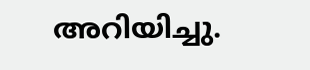അറിയിച്ചു.